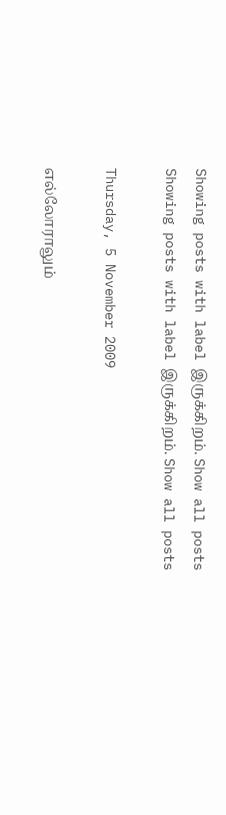Showing posts with label இருக்கிறம். Show all posts
Showing posts with label இருக்கிறம். Show all posts

Thursday, 5 November 2009

எல்லோராலும்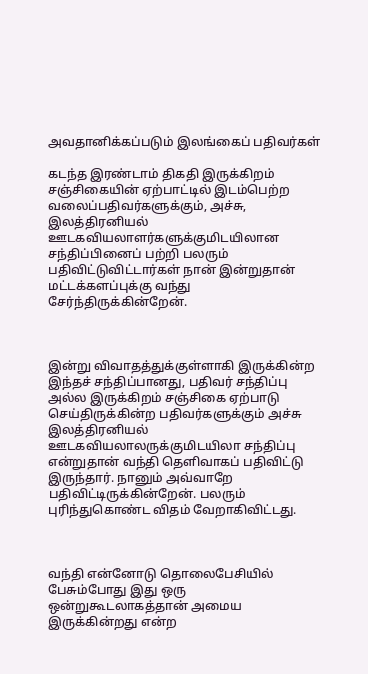அவதானிக்கப்படும் இலங்கைப் பதிவர்கள்

கடந்த இரண்டாம் திகதி இருக்கிறம் சஞ்சிகையின் ஏற்பாட்டில் இடம்பெற்ற வலைப்பதிவர்களுக்கும், அச்சு, இலத்திரனியல் ஊடகவியலாளர்களுக்குமிடயிலான சந்திப்பினைப் பற்றி பலரும் பதிவிட்டுவிட்டார்கள் நான் இன்றுதான் மட்டக்களப்புக்கு வந்து சேர்ந்திருக்கின்றேன்.



இன்று விவாதத்துக்குள்ளாகி இருக்கின்ற இந்தச் சந்திப்பானது, பதிவர் சந்திப்பு அல்ல இருக்கிறம் சஞ்சிகை ஏற்பாடு செய்திருக்கின்ற பதிவர்களுக்கும் அச்சு இலத்திரனியல் ஊடகவியலாலருக்குமிடயிலா சந்திப்பு என்றுதான் வந்தி தெளிவாகப் பதிவிட்டு இருந்தார். நானும் அவ்வாறே பதிவிட்டிருக்கின்றேன். பலரும் புரிந்துகொண்ட விதம் வேறாகிவிட்டது.



வந்தி என்னோடு தொலைபேசியில் பேசும்போது இது ஒரு ஒன்றுகூடலாகத்தான் அமைய இருக்கின்றது என்ற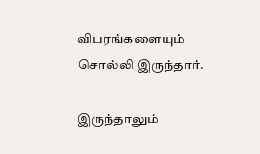விபரங்களையும் சொல்லி இருந்தார்.

இருந்தாலும்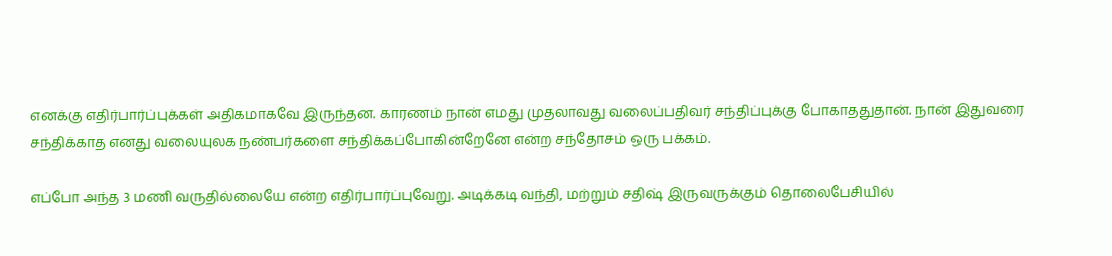எனக்கு எதிர்பார்ப்புக்கள் அதிகமாகவே இருந்தன. காரணம் நான் எமது முதலாவது வலைப்பதிவர் சந்திப்புக்கு போகாததுதான். நான் இதுவரை சந்திக்காத எனது வலையுலக நண்பர்களை சந்திக்கப்போகின்றேனே என்ற சந்தோசம் ஒரு பக்கம்.

எப்போ அந்த 3 மணி வருதில்லையே என்ற எதிர்பார்ப்புவேறு. அடிக்கடி வந்தி, மற்றும் சதிஷ் இருவருக்கும் தொலைபேசியில்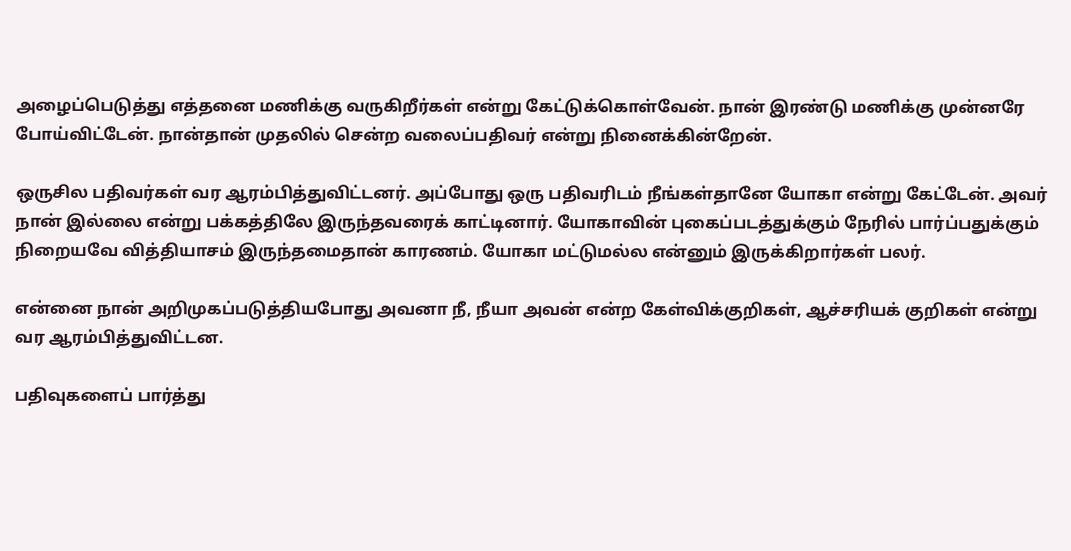அழைப்பெடுத்து எத்தனை மணிக்கு வருகிறீர்கள் என்று கேட்டுக்கொள்வேன். நான் இரண்டு மணிக்கு முன்னரே போய்விட்டேன். நான்தான் முதலில் சென்ற வலைப்பதிவர் என்று நினைக்கின்றேன்.

ஒருசில பதிவர்கள் வர ஆரம்பித்துவிட்டனர். அப்போது ஒரு பதிவரிடம் நீங்கள்தானே யோகா என்று கேட்டேன். அவர் நான் இல்லை என்று பக்கத்திலே இருந்தவரைக் காட்டினார். யோகாவின் புகைப்படத்துக்கும் நேரில் பார்ப்பதுக்கும் நிறையவே வித்தியாசம் இருந்தமைதான் காரணம். யோகா மட்டுமல்ல என்னும் இருக்கிறார்கள் பலர்.

என்னை நான் அறிமுகப்படுத்தியபோது அவனா நீ, நீயா அவன் என்ற கேள்விக்குறிகள், ஆச்சரியக் குறிகள் என்று வர ஆரம்பித்துவிட்டன.

பதிவுகளைப் பார்த்து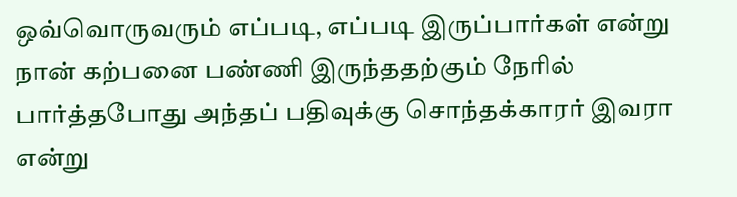ஒவ்வொருவரும் எப்படி, எப்படி இருப்பார்கள் என்று நான் கற்பனை பண்ணி இருந்ததற்கும் நேரில் பார்த்தபோது அந்தப் பதிவுக்கு சொந்தக்காரர் இவரா என்று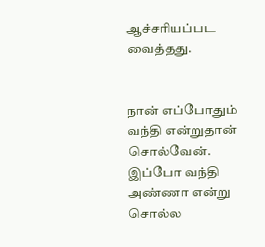ஆச்சரியப்பட வைத்தது.


நான் எப்போதும் வந்தி என்றுதான் சொல்வேன். இப்போ வந்தி அண்ணா என்று சொல்ல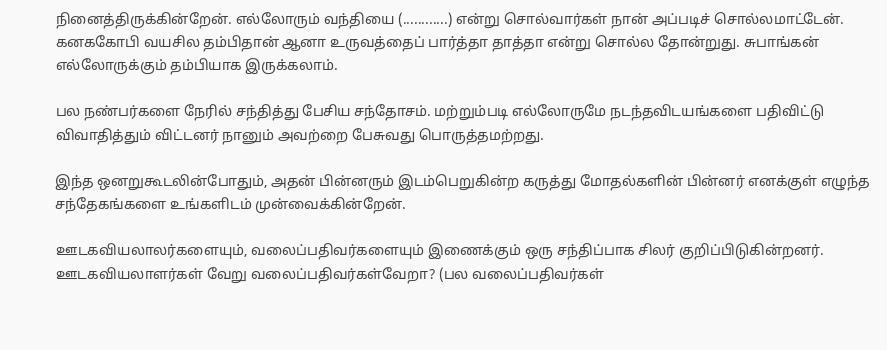நினைத்திருக்கின்றேன். எல்லோரும் வந்தியை (............) என்று சொல்வார்கள் நான் அப்படிச் சொல்லமாட்டேன். கனககோபி வயசில தம்பிதான் ஆனா உருவத்தைப் பார்த்தா தாத்தா என்று சொல்ல தோன்றுது. சுபாங்கன் எல்லோருக்கும் தம்பியாக இருக்கலாம்.

பல நண்பர்களை நேரில் சந்தித்து பேசிய சந்தோசம். மற்றும்படி எல்லோருமே நடந்தவிடயங்களை பதிவிட்டு விவாதித்தும் விட்டனர் நானும் அவற்றை பேசுவது பொருத்தமற்றது.

இந்த ஒனறுகூடலின்போதும், அதன் பின்னரும் இடம்பெறுகின்ற கருத்து மோதல்களின் பின்னர் எனக்குள் எழுந்த சந்தேகங்களை உங்களிடம் முன்வைக்கின்றேன்.

ஊடகவியலாலர்களையும், வலைப்பதிவர்களையும் இணைக்கும் ஒரு சந்திப்பாக சிலர் குறிப்பிடுகின்றனர். ஊடகவியலாளர்கள் வேறு வலைப்பதிவர்கள்வேறா? (பல வலைப்பதிவர்கள்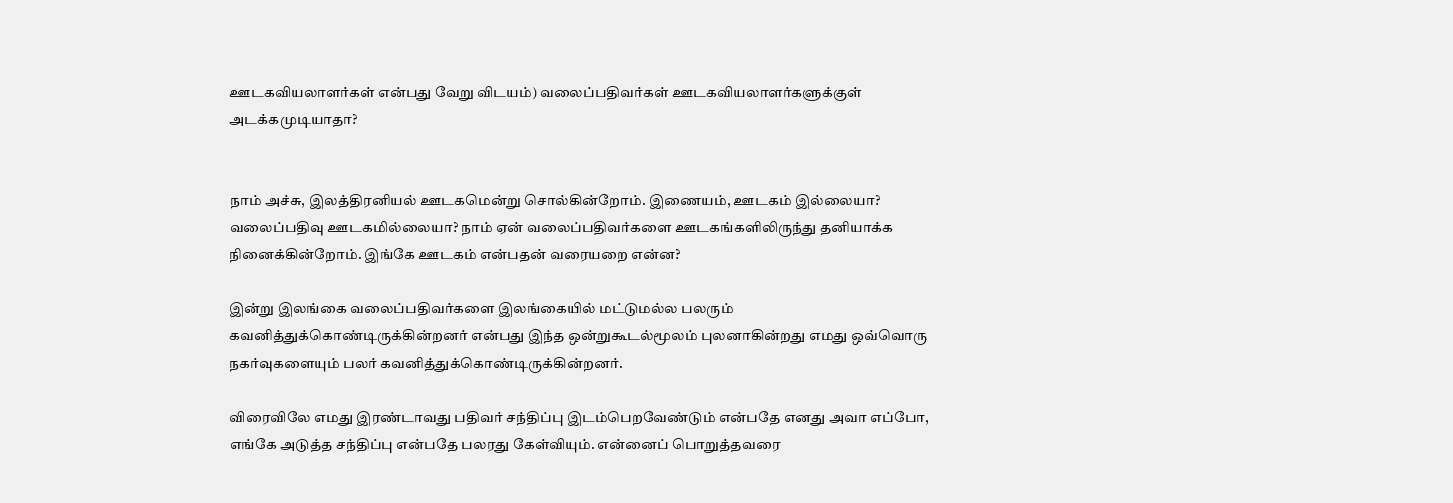ஊடகவியலாளர்கள் என்பது வேறு விடயம்) வலைப்பதிவர்கள் ஊடகவியலாளர்களுக்குள் அடக்கமுடியாதா?


நாம் அச்சு, இலத்திரனியல் ஊடகமென்று சொல்கின்றோம். இணையம், ஊடகம் இல்லையா? வலைப்பதிவு ஊடகமில்லையா? நாம் ஏன் வலைப்பதிவர்களை ஊடகங்களிலிருந்து தனியாக்க நினைக்கின்றோம். இங்கே ஊடகம் என்பதன் வரையறை என்ன?

இன்று இலங்கை வலைப்பதிவர்களை இலங்கையில் மட்டுமல்ல பலரும் கவனித்துக்கொண்டிருக்கின்றனர் என்பது இந்த ஒன்றுகூடல்மூலம் புலனாகின்றது எமது ஒவ்வொரு நகர்வுகளையும் பலர் கவனித்துக்கொண்டிருக்கின்றனர்.

விரைவிலே எமது இரண்டாவது பதிவர் சந்திப்பு இடம்பெறவேண்டும் என்பதே எனது அவா எப்போ, எங்கே அடுத்த சந்திப்பு என்பதே பலரது கேள்வியும். என்னைப் பொறுத்தவரை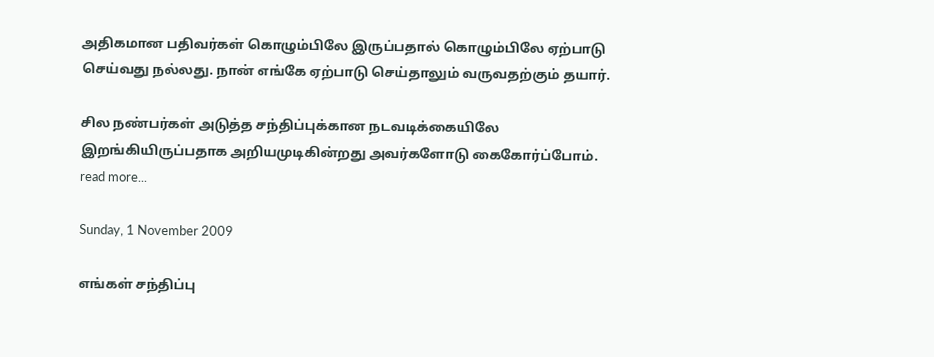அதிகமான பதிவர்கள் கொழும்பிலே இருப்பதால் கொழும்பிலே ஏற்பாடு செய்வது நல்லது. நான் எங்கே ஏற்பாடு செய்தாலும் வருவதற்கும் தயார்.

சில நண்பர்கள் அடுத்த சந்திப்புக்கான நடவடிக்கையிலே இறங்கியிருப்பதாக அறியமுடிகின்றது அவர்களோடு கைகோர்ப்போம்.
read more...

Sunday, 1 November 2009

எங்கள் சந்திப்பு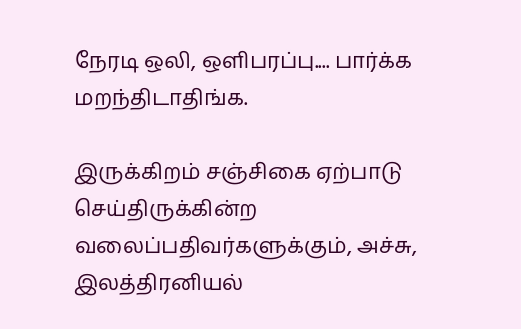நேரடி ஒலி, ஒளிபரப்பு.... பார்க்க மறந்திடாதிங்க.

இருக்கிறம் சஞ்சிகை ஏற்பாடு செய்திருக்கின்ற வலைப்பதிவர்களுக்கும், அச்சு, இலத்திரனியல்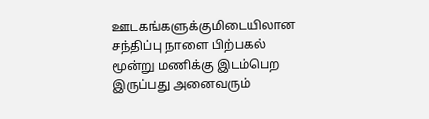ஊடகங்களுக்குமிடையிலான சந்திப்பு நாளை பிற்பகல் மூன்று மணிக்கு இடம்பெற இருப்பது அனைவரும்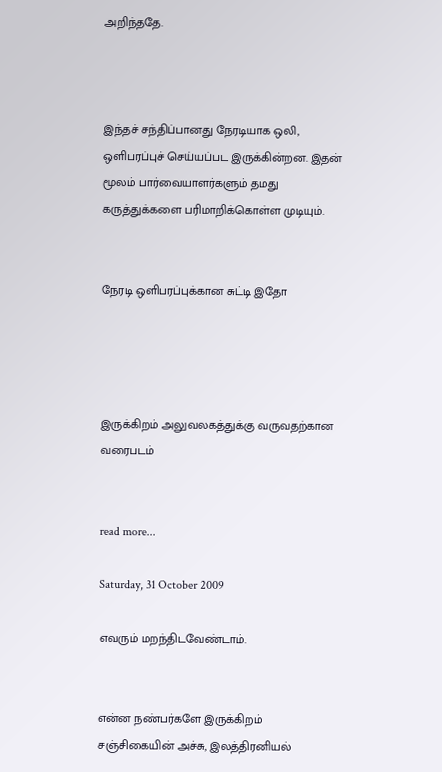அறிந்ததே.



இந்தச் சந்திப்பானது நேரடியாக ஒலி, ஒளிபரப்புச் செய்யப்பட இருக்கின்றன. இதன் மூலம் பார்வையாளர்களும் தமது கருத்துக்களை பரிமாறிக்கொள்ள முடியும்.


நேரடி ஒளிபரப்புக்கான சுட்டி இதோ




இருக்கிறம் அலுவலகத்துக்கு வருவதற்கான வரைபடம்


read more...

Saturday, 31 October 2009

எவரும் மறந்திடவேண்டாம்.


என்ன நண்பர்களே இருக்கிறம் சஞ்சிகையின் அச்சு, இலத்திரனியல்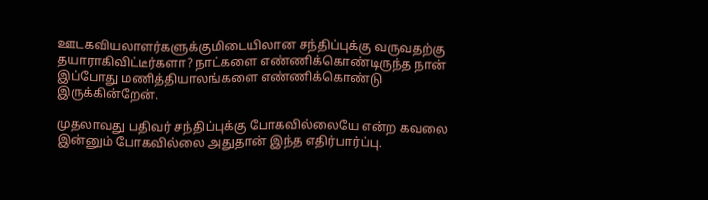ஊடகவியலாளர்களுக்குமிடையிலான சந்திப்புக்கு வருவதற்கு தயாராகிவிட்டீர்களா? நாட்களை எண்ணிக்கொண்டிருந்த நான் இப்போது மணித்தியாலங்களை எண்ணிக்கொண்டு இருக்கின்றேன்.

முதலாவது பதிவர் சந்திப்புக்கு போகவில்லையே என்ற கவலை இன்னும் போகவில்லை அதுதான் இந்த எதிர்பார்ப்பு.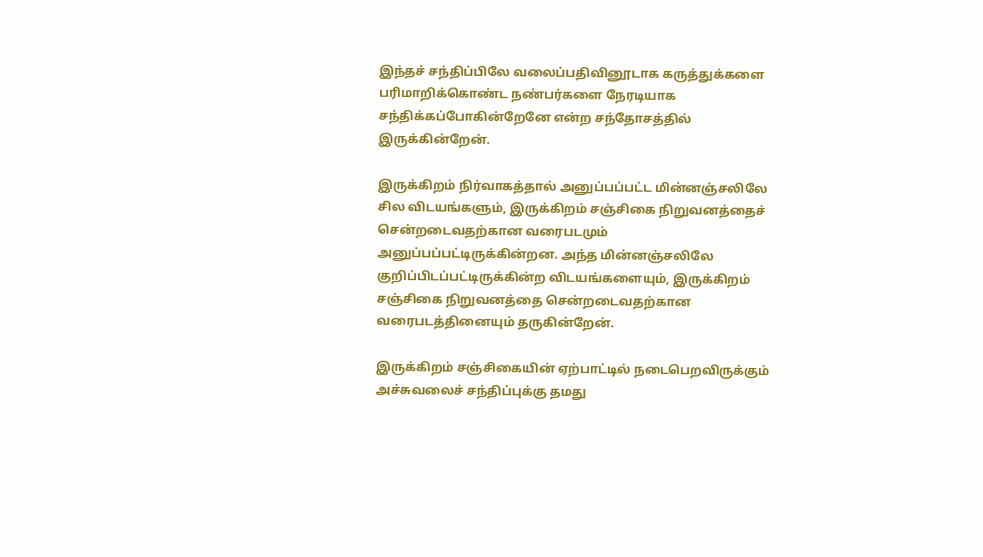இந்தச் சந்திப்பிலே வலைப்பதிவினூடாக கருத்துக்களை பரிமாறிக்கொண்ட நண்பர்களை நேரடியாக சந்திக்கப்போகின்றேனே என்ற சந்தோசத்தில் இருக்கின்றேன்.

இருக்கிறம் நிர்வாகத்தால் அனுப்பப்பட்ட மின்னஞ்சலிலே சில விடயங்களும், இருக்கிறம் சஞ்சிகை நிறுவனத்தைச் சென்றடைவதற்கான வரைபடமும் அனுப்பப்பட்டிருக்கின்றன. அந்த மின்னஞ்சலிலே குறிப்பிடப்பட்டிருக்கின்ற விடயங்களையும், இருக்கிறம் சஞ்சிகை நிறுவனத்தை சென்றடைவதற்கான வரைபடத்தினையும் தருகின்றேன்.

இருக்கிறம் சஞ்சிகையின் ஏற்பாட்டில் நடைபெறவிருக்கும் அச்சுவலைச் சந்திப்புக்கு தமது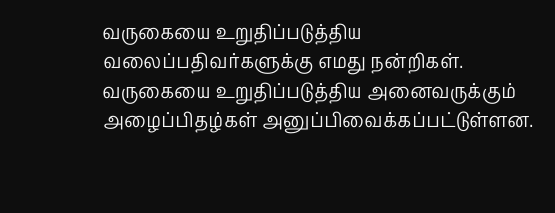வருகையை உறுதிப்படுத்திய வலைப்பதிவர்களுக்கு எமது நன்றிகள். வருகையை உறுதிப்படுத்திய அனைவருக்கும் அழைப்பிதழ்கள் அனுப்பிவைக்கப்பட்டுள்ளன.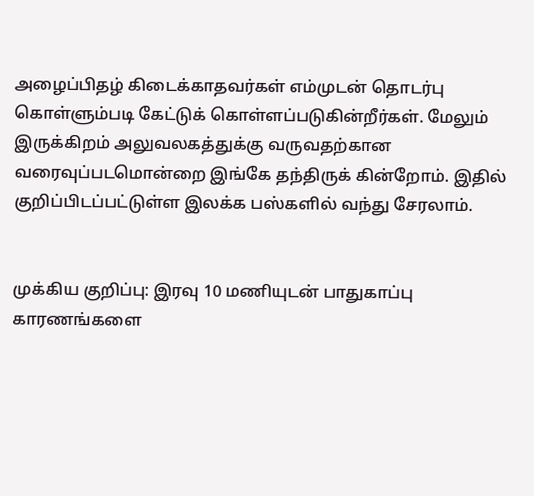அழைப்பிதழ் கிடைக்காதவர்கள் எம்முடன் தொடர்பு கொள்ளும்படி கேட்டுக் கொள்ளப்படுகின்றீர்கள். மேலும் இருக்கிறம் அலுவலகத்துக்கு வருவதற்கான வரைவுப்படமொன்றை இங்கே தந்திருக் கின்றோம். இதில் குறிப்பிடப்பட்டுள்ள இலக்க பஸ்களில் வந்து சேரலாம்.


முக்கிய குறிப்பு: இரவு 10 மணியுடன் பாதுகாப்பு காரணங்களை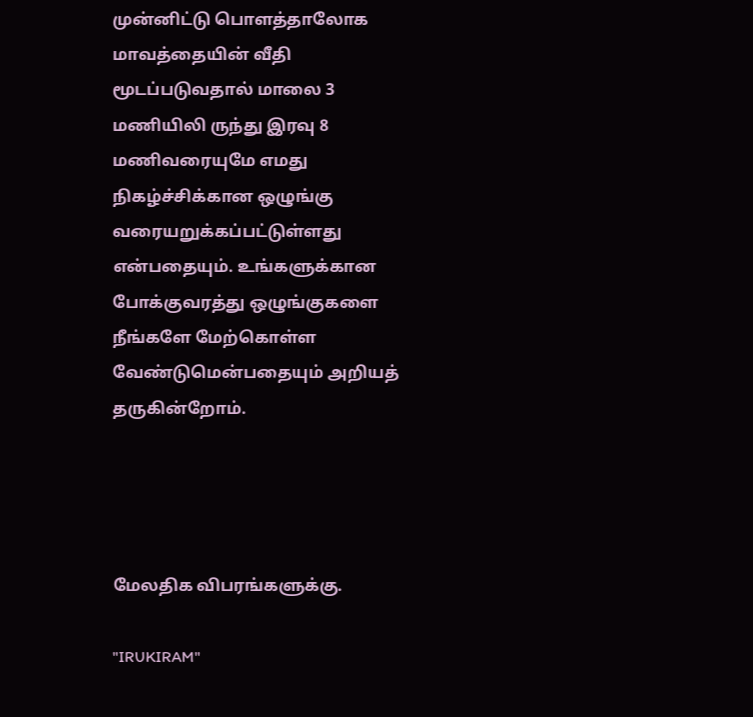முன்னிட்டு பொளத்தாலோக மாவத்தையின் வீதி மூடப்படுவதால் மாலை 3 மணியிலி ருந்து இரவு 8 மணிவரையுமே எமது நிகழ்ச்சிக்கான ஒழுங்கு வரையறுக்கப்பட்டுள்ளது என்பதையும். உங்களுக்கான போக்குவரத்து ஒழுங்குகளை நீங்களே மேற்கொள்ள வேண்டுமென்பதையும் அறியத் தருகின்றோம்.




மேலதிக விபரங்களுக்கு.

"IRUKIRAM"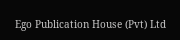Ego Publication House (Pvt) Ltd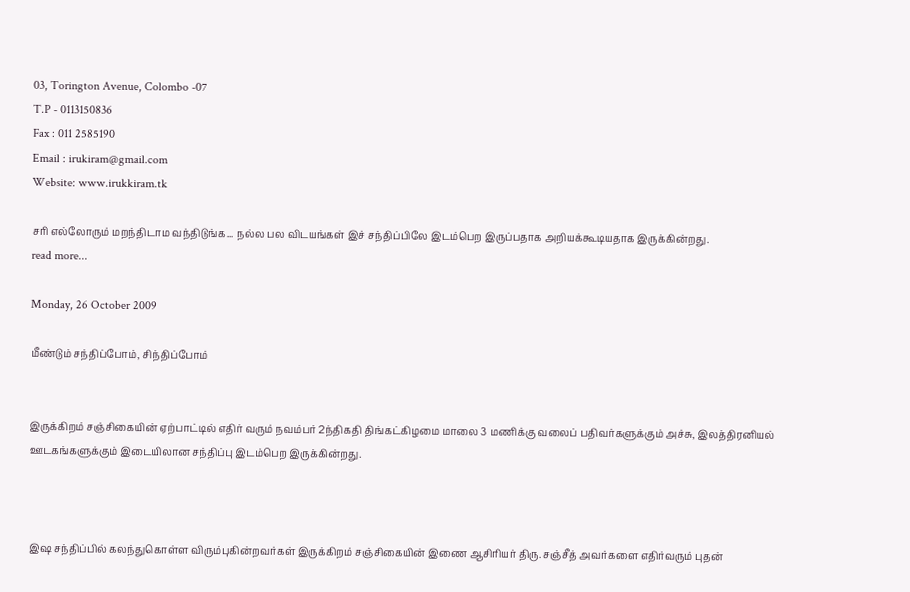03, Torington Avenue, Colombo -07
T.P - 0113150836
Fax : 011 2585190
Email : irukiram@gmail.com
Website: www.irukkiram.tk

சரி எல்லோரும் மறந்திடாம வந்திடுங்க... நல்ல பல விடயங்கள் இச் சந்திப்பிலே இடம்பெற இருப்பதாக அறியக்கூடியதாக இருக்கின்றது.
read more...

Monday, 26 October 2009

மீண்டும் சந்திப்போம், சிந்திப்போம்


இருக்கிறம் சஞ்சிகையின் ஏற்பாட்டில் எதிர் வரும் நவம்பர் 2ந்திகதி திங்கட்கிழமை மாலை 3 மணிக்கு வலைப் பதிவர்களுக்கும் அச்சு, இலத்திரனியல் ஊடகங்களுக்கும் இடையிலான சந்திப்பு இடம்பெற இருக்கின்றது.



இஷ சந்திப்பில் கலந்துகொள்ள விரும்புகின்றவர்கள் இருக்கிறம் சஞ்சிகையின் இணை ஆசிரியர் திரு. சஞ்சீத் அவர்களை எதிர்வரும் புதன்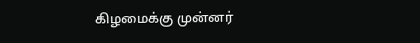கிழமைக்கு முன்னர்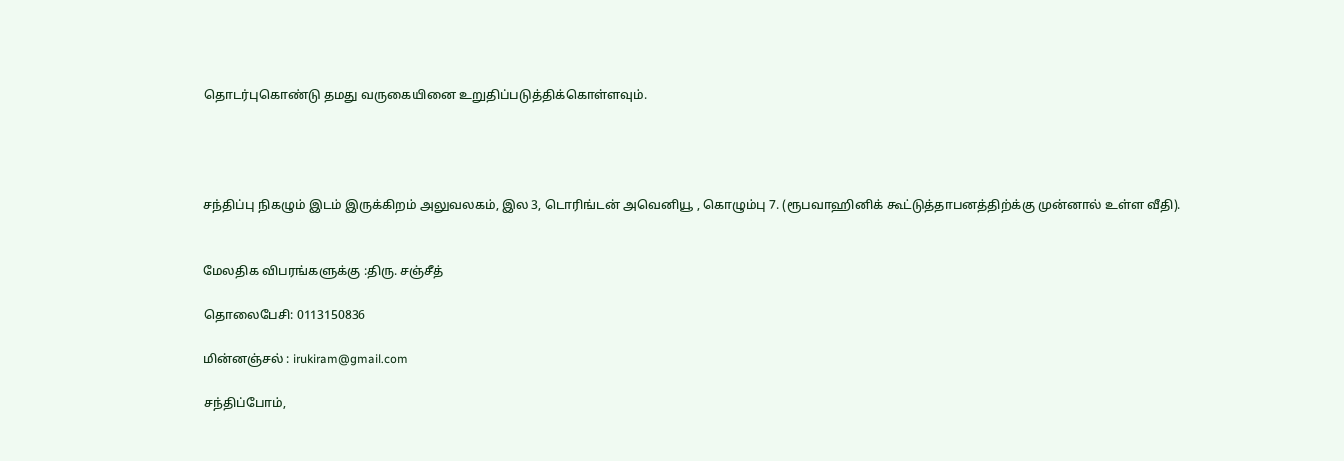தொடர்புகொண்டு தமது வருகையினை உறுதிப்படுத்திக்கொள்ளவும்.




சந்திப்பு நிகழும் இடம் இருக்கிறம் அலுவலகம், இல 3, டொரிங்டன் அவெனியூ , கொழும்பு 7. (ரூபவாஹினிக் கூட்டுத்தாபனத்திற்க்கு முன்னால் உள்ள வீதி).


மேலதிக விபரங்களுக்கு :திரு. சஞ்சீத்

தொலைபேசி: 0113150836

மின்னஞ்சல் : irukiram@gmail.com

சந்திப்போம்,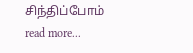சிந்திப்போம்
read more...